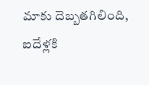మాకు దెబ్బతగిలింది, ఐదేళ్లకి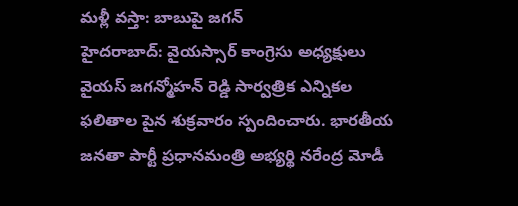మళ్లీ వస్తా: బాబుపై జగన్
హైదరాబాద్: వైయస్సార్ కాంగ్రెసు అధ్యక్షులు వైయస్ జగన్మోహన్ రెడ్డి సార్వత్రిక ఎన్నికల ఫలితాల పైన శుక్రవారం స్పందించారు. భారతీయ జనతా పార్టీ ప్రధానమంత్రి అభ్యర్థి నరేంద్ర మోడీ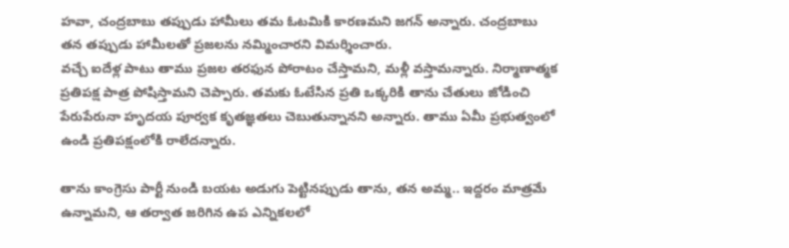హవా, చంద్రబాబు తప్పుడు హామీలు తమ ఓటమికి కారణమని జగన్ అన్నారు. చంద్రబాబు తన తప్పుడు హామీలతో ప్రజలను నమ్మించారని విమర్శించారు.
వచ్చే ఐదేళ్ల పాటు తాము ప్రజల తరఫున పోరాటం చేస్తామని, మళ్లీ వస్తామన్నారు. నిర్మాణాత్మక ప్రతిపక్ష పాత్ర పోషిస్తామని చెప్పారు. తమకు ఓటేసిన ప్రతి ఒక్కరికి తాను చేతులు జోడించి పేరుపేరునా హృదయ పూర్వక కృతజ్ఞతలు చెబుతున్నానని అన్నారు. తాము ఏమీ ప్రభుత్వంలో ఉండి ప్రతిపక్షంలోకి రాలేదన్నారు.

తాను కాంగ్రెసు పార్టీ నుండి బయట అడుగు పెట్టినప్పుడు తాను, తన అమ్మ.. ఇద్దరం మాత్రమే ఉన్నామని, ఆ తర్వాత జరిగిన ఉప ఎన్నికలలో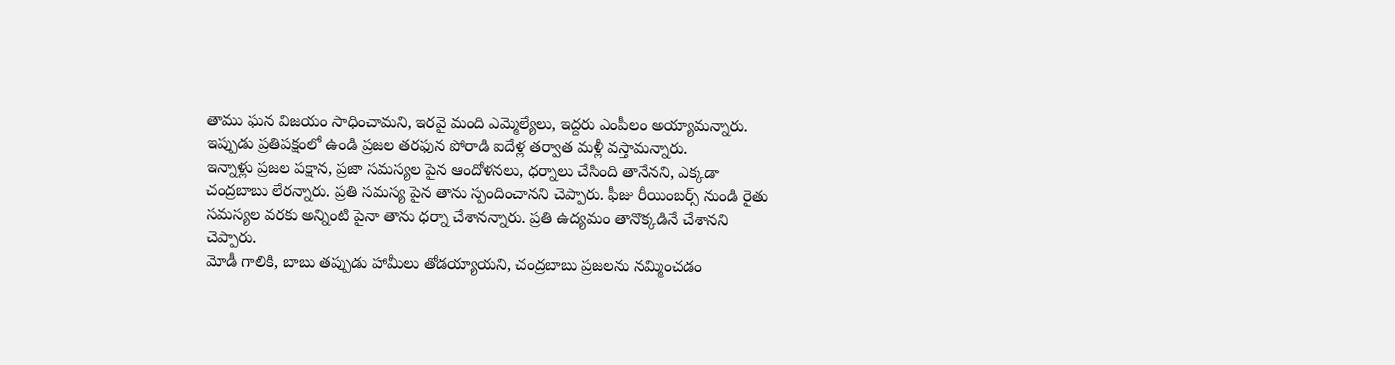తాము ఘన విజయం సాధించామని, ఇరవై మంది ఎమ్మెల్యేలు, ఇద్దరు ఎంపీలం అయ్యామన్నారు. ఇప్పుడు ప్రతిపక్షంలో ఉండి ప్రజల తరఫున పోరాడి ఐదేళ్ల తర్వాత మళ్లీ వస్తామన్నారు.
ఇన్నాళ్లు ప్రజల పక్షాన, ప్రజా సమస్యల పైన ఆందోళనలు, ధర్నాలు చేసింది తానేనని, ఎక్కడా చంద్రబాబు లేరన్నారు. ప్రతి సమస్య పైన తాను స్పందించానని చెప్పారు. ఫీజు రీయింబర్స్ నుండి రైతు సమస్యల వరకు అన్నింటి పైనా తాను ధర్నా చేశానన్నారు. ప్రతి ఉద్యమం తానొక్కడినే చేశానని చెప్పారు.
మోడీ గాలికి, బాబు తప్పుడు హామీలు తోడయ్యాయని, చంద్రబాబు ప్రజలను నమ్మించడం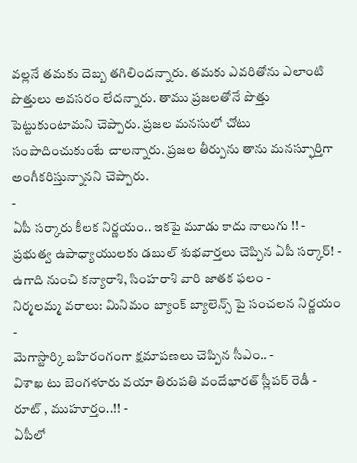వల్లనే తమకు దెబ్బ తగిలిందన్నారు. తమకు ఎవరితోను ఎలాంటి పొత్తులు అవసరం లేదన్నారు. తాము ప్రజలతోనే పొత్తు పెట్టుకుంటామని చెప్పారు. ప్రజల మనసులో చోటు సంపాదించుకుంటే చాలన్నారు. ప్రజల తీర్పును తాను మనస్ఫూర్తిగా అంగీకరిస్తున్నానని చెప్పారు.
-
ఏపీ సర్కారు కీలక నిర్ణయం.. ఇకపై మూడు కాదు నాలుగు !! -
ప్రభుత్వ ఉపాధ్యాయులకు డబుల్ శుభవార్తలు చెప్పిన ఏపీ సర్కార్! -
ఉగాది నుంచి కన్యారాశి, సింహరాశి వారి జాతక ఫలం -
నిర్మలమ్మ వరాలు: మినిమం బ్యాంక్ బ్యాలెన్స్ పై సంచలన నిర్ణయం -
మెగాస్టార్కి బహిరంగంగా క్షమాపణలు చెప్పిన సీఎం.. -
విశాఖ టు బెంగళూరు వయా తిరుపతి వందేభారత్ స్లీపర్ రెడీ - రూట్ , ముహూర్తం..!! -
ఏపీలో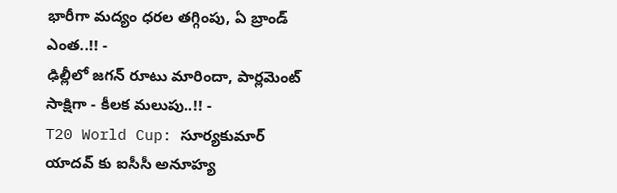భారీగా మద్యం ధరల తగ్గింపు, ఏ బ్రాండ్ ఎంత..!! -
ఢిల్లీలో జగన్ రూటు మారిందా, పార్లమెంట్ సాక్షిగా - కీలక మలుపు..!! -
T20 World Cup: సూర్యకుమార్ యాదవ్ కు ఐసీసీ అనూహ్య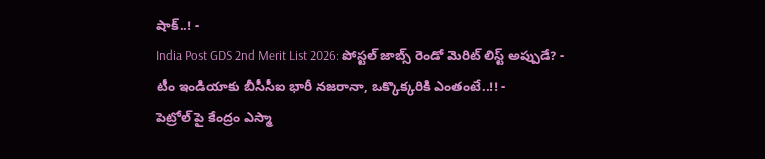షాక్..! -
India Post GDS 2nd Merit List 2026: పోస్టల్ జాబ్స్ రెండో మెరిట్ లిస్ట్ అప్పుడే? -
టీం ఇండియాకు బీసీసీఐ భారీ నజరానా, ఒక్కొక్కరికి ఎంతంటే..!! -
పెట్రోల్ పై కేంద్రం ఎస్మా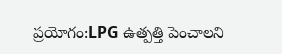ప్రయోగం:LPG ఉత్పత్తి పెంచాలని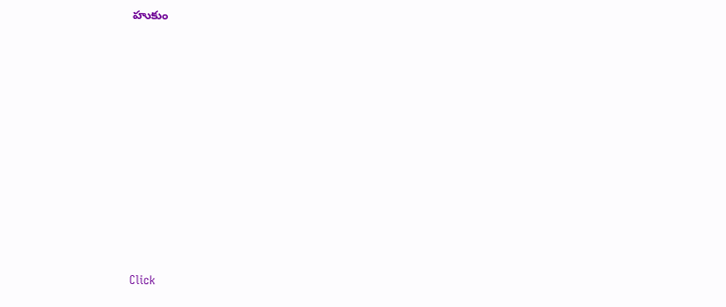హుకుం












Click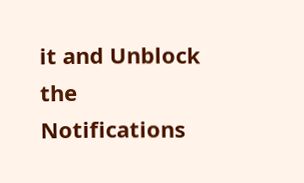it and Unblock the Notifications